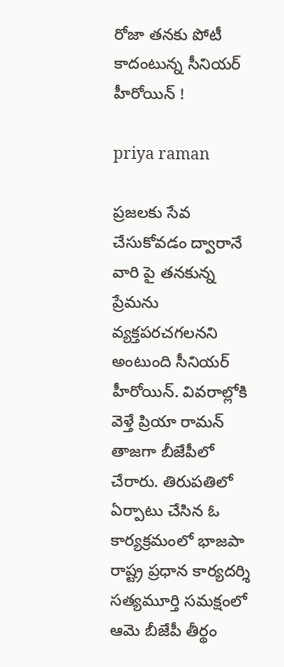రోజా తనకు పోటీ కాదంటున్న సీనియర్ హీరోయిన్ !

priya raman

ప్రజలకు సేవ చేసుకోవడం ద్వారానే వారి పై తనకున్న ప్రేమను వ్యక్తపరచగలనని అంటుంది సీనియర్ హీరోయిన్. వివరాల్లోకి వెళ్తే ప్రియా రామన్‌ తాజగా బీజేపీలో చేరారు. తిరుపతిలో ఏర్పాటు చేసిన ఓ కార్యక్రమంలో భాజపా రాష్ట్ర ప్రధాన కార్యదర్శి సత్యమూర్తి సమక్షంలో ఆమె బీజేపీ తీర్థం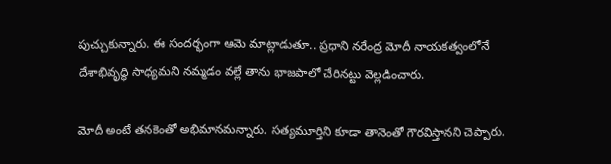పుచ్చుకున్నారు. ఈ సందర్భంగా ఆమె మాట్లాడుతూ.. ప్రధాని నరేంద్ర మోదీ నాయకత్వంలోనే దేశాభివృద్ధి సాధ్యమని నమ్మడం వల్లే తాను భాజపాలో చేరినట్టు వెల్లడించారు.

మోదీ అంటే తనకెంతో అభిమానమన్నారు. సత్యమూర్తిని కూడా తానెంతో గౌరవిస్తానని చెప్పారు.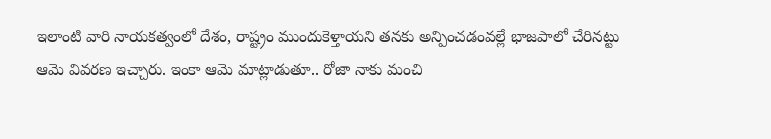ఇలాంటి వారి నాయకత్వంలో దేశం, రాష్ట్రం ముందుకెళ్తాయని తనకు అన్పించడంవల్లే భాజపాలో చేరినట్టు ఆమె వివరణ ఇచ్చారు. ఇంకా ఆమె మాట్లాడుతూ.. రోజా నాకు మంచి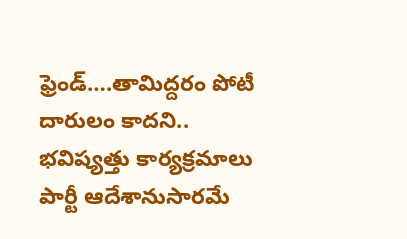ఫ్రెండ్….తామిద్దరం పోటీ దారులం కాదని.. భవిష్యత్తు కార్యక్రమాలు పార్టీ ఆదేశానుసారమే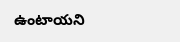ఉంటాయని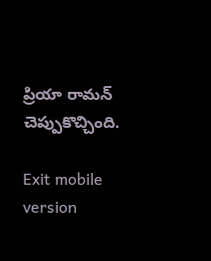ప్రియా రామన్ చెప్పుకొచ్చింది.

Exit mobile version